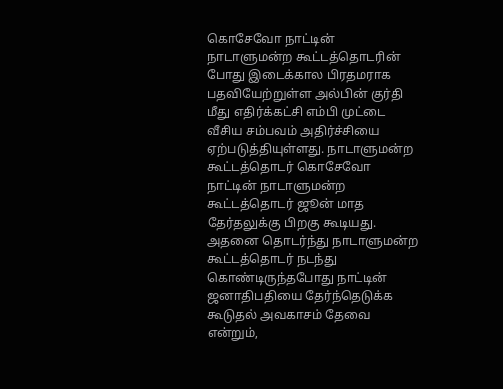கொசேவோ நாட்டின் நாடாளுமன்ற கூட்டத்தொடரின் போது இடைக்கால பிரதமராக பதவியேற்றுள்ள அல்பின் குர்தி மீது எதிர்க்கட்சி எம்பி முட்டை வீசிய சம்பவம் அதிர்ச்சியை ஏற்படுத்தியுள்ளது. நாடாளுமன்ற கூட்டத்தொடர் கொசேவோ நாட்டின் நாடாளுமன்ற கூட்டத்தொடர் ஜூன் மாத தேர்தலுக்கு பிறகு கூடியது. அதனை தொடர்ந்து நாடாளுமன்ற கூட்டத்தொடர் நடந்து கொண்டிருந்தபோது நாட்டின் ஜனாதிபதியை தேர்ந்தெடுக்க கூடுதல் அவகாசம் தேவை என்றும்,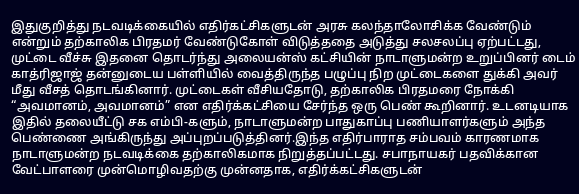இதுகுறித்து நடவடிக்கையில் எதிர்கட்சிகளுடன் அரசு கலந்தாலோசிக்க வேண்டும் என்றும் தற்காலிக பிரதமர் வேண்டுகோள் விடுத்ததை அடுத்து சலசலப்பு ஏற்பட்டது, முட்டை வீச்சு இதனை தொடர்ந்து அலையன்ஸ் கட்சியின் நாடாளுமன்ற உறுப்பினர் டைம் காத்ரிஜாஜ் தன்னுடைய பள்ளியில் வைத்திருந்த பழுப்பு நிற முட்டைகளை துக்கி அவர் மீது வீசத் தொடங்கினார். முட்டைகள் வீசியதோடு, தற்காலிக பிரதமரை நோக்கி “அவமானம், அவமானம்” என எதிர்க்கட்சியை சேர்ந்த ஒரு பெண் கூறினார். உடனடியாக இதில் தலையீட்டு சக எம்பி-களும், நாடாளுமன்ற பாதுகாப்பு பணியாளர்களும் அந்த பெண்ணை அங்கிருந்து அப்புறப்படுத்தினர்.இந்த எதிர்பாராத சம்பவம் காரணமாக நாடாளுமன்ற நடவடிக்கை தற்காலிகமாக நிறுத்தப்பட்டது. சபாநாயகர் பதவிக்கான வேட்பாளரை முன்மொழிவதற்கு முன்னதாக, எதிர்க்கட்சிகளுடன்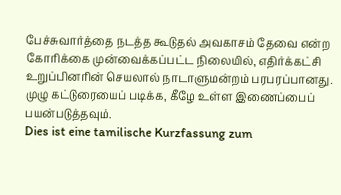பேச்சுவார்த்தை நடத்த கூடுதல் அவகாசம் தேவை என்ற கோரிக்கை முன்வைக்கப்பட்ட நிலையில், எதிர்க்கட்சி உறுப்பினரின் செயலால் நாடாளுமன்றம் பரபரப்பானது. முழு கட்டுரையைப் படிக்க, கீழே உள்ள இணைப்பைப் பயன்படுத்தவும்.
Dies ist eine tamilische Kurzfassung zum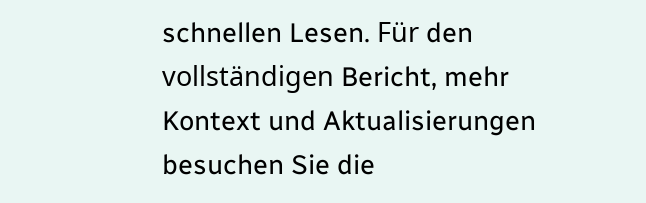schnellen Lesen. Für den vollständigen Bericht, mehr Kontext und Aktualisierungen besuchen Sie die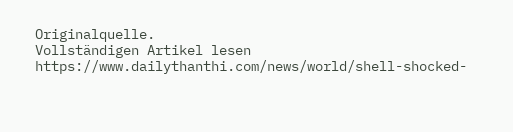Originalquelle.
Vollständigen Artikel lesen
https://www.dailythanthi.com/news/world/shell-shocked-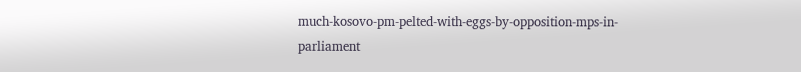much-kosovo-pm-pelted-with-eggs-by-opposition-mps-in-parliament